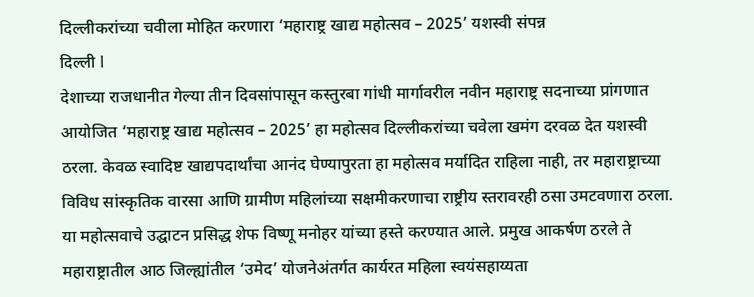दिल्लीकरांच्या चवीला मोहित करणारा ‘महाराष्ट्र खाद्य महोत्सव – 2025’ यशस्वी संपन्न
दिल्ली l
देशाच्या राजधानीत गेल्या तीन दिवसांपासून कस्तुरबा गांधी मार्गावरील नवीन महाराष्ट्र सदनाच्या प्रांगणात आयोजित ‘महाराष्ट्र खाद्य महोत्सव – 2025’ हा महोत्सव दिल्लीकरांच्या चवेला खमंग दरवळ देत यशस्वी ठरला. केवळ स्वादिष्ट खाद्यपदार्थांचा आनंद घेण्यापुरता हा महोत्सव मर्यादित राहिला नाही, तर महाराष्ट्राच्या विविध सांस्कृतिक वारसा आणि ग्रामीण महिलांच्या सक्षमीकरणाचा राष्ट्रीय स्तरावरही ठसा उमटवणारा ठरला.
या महोत्सवाचे उद्घाटन प्रसिद्ध शेफ विष्णू मनोहर यांच्या हस्ते करण्यात आले. प्रमुख आकर्षण ठरले ते महाराष्ट्रातील आठ जिल्ह्यांतील ‘उमेद’ योजनेअंतर्गत कार्यरत महिला स्वयंसहाय्यता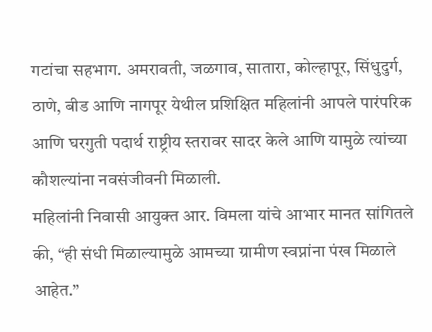गटांचा सहभाग. अमरावती, जळगाव, सातारा, कोल्हापूर, सिंधुदुर्ग, ठाणे, बीड आणि नागपूर येथील प्रशिक्षित महिलांनी आपले पारंपरिक आणि घरगुती पदार्थ राष्ट्रीय स्तरावर सादर केले आणि यामुळे त्यांच्या कौशल्यांना नवसंजीवनी मिळाली.
महिलांनी निवासी आयुक्त आर. विमला यांचे आभार मानत सांगितले की, “ही संधी मिळाल्यामुळे आमच्या ग्रामीण स्वप्नांना पंख मिळाले आहेत.”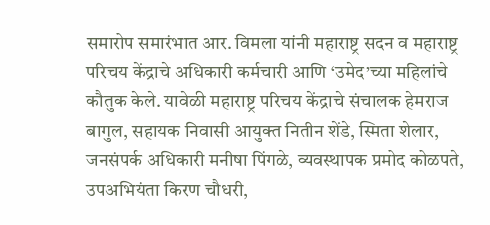समारोप समारंभात आर. विमला यांनी महाराष्ट्र सदन व महाराष्ट्र परिचय केंद्राचे अधिकारी कर्मचारी आणि ‘उमेद’च्या महिलांचे कौतुक केले. यावेळी महाराष्ट्र परिचय केंद्राचे संचालक हेमराज बागुल, सहायक निवासी आयुक्त नितीन शेंडे, स्मिता शेलार, जनसंपर्क अधिकारी मनीषा पिंगळे, व्यवस्थापक प्रमोद कोळपते, उपअभियंता किरण चौधरी,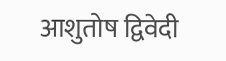आशुतोष द्विवेदी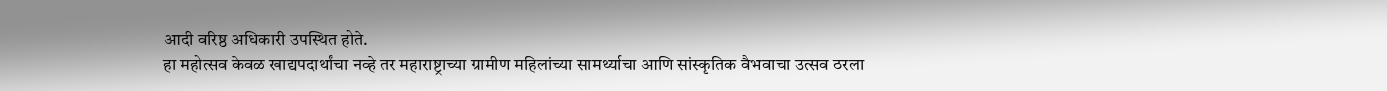आदी वरिष्ठ अधिकारी उपस्थित होते.
हा महोत्सव केवळ खाद्यपदार्थांचा नव्हे तर महाराष्ट्राच्या ग्रामीण महिलांच्या सामर्थ्याचा आणि सांस्कृतिक वैभवाचा उत्सव ठरला